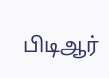பிடிஆர்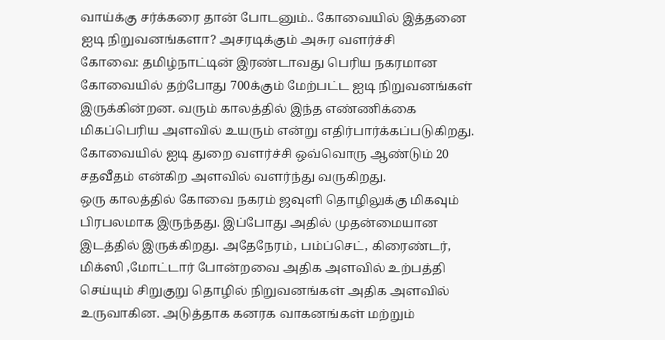வாய்க்கு சர்க்கரை தான் போடனும்.. கோவையில் இத்தனை ஐடி நிறுவனங்களா? அசரடிக்கும் அசுர வளர்ச்சி
கோவை: தமிழ்நாட்டின் இரண்டாவது பெரிய நகரமான கோவையில் தற்போது 700க்கும் மேற்பட்ட ஐடி நிறுவனங்கள் இருக்கின்றன. வரும் காலத்தில் இந்த எண்ணிக்கை மிகப்பெரிய அளவில் உயரும் என்று எதிர்பார்க்கப்படுகிறது. கோவையில் ஐடி துறை வளர்ச்சி ஒவ்வொரு ஆண்டும் 20 சதவீதம் என்கிற அளவில் வளர்ந்து வருகிறது.
ஒரு காலத்தில் கோவை நகரம் ஜவுளி தொழிலுக்கு மிகவும் பிரபலமாக இருந்தது. இப்போது அதில் முதன்மையான இடத்தில் இருக்கிறது. அதேநேரம், பம்ப்செட், கிரைண்டர், மிக்ஸி ,மோட்டார் போன்றவை அதிக அளவில் உற்பத்தி செய்யும் சிறுகுறு தொழில் நிறுவனங்கள் அதிக அளவில் உருவாகின. அடுத்தாக கனரக வாகனங்கள் மற்றும்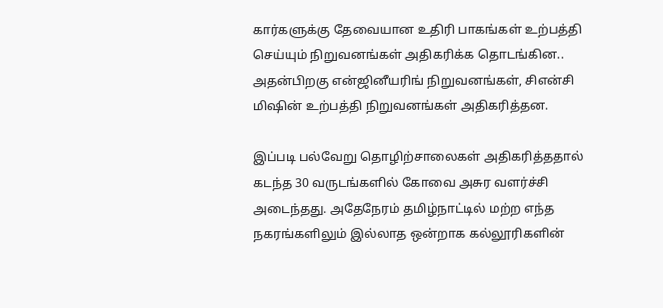கார்களுக்கு தேவையான உதிரி பாகங்கள் உற்பத்தி செய்யும் நிறுவனங்கள் அதிகரிக்க தொடங்கின.. அதன்பிறகு என்ஜினீயரிங் நிறுவனங்கள், சிஎன்சி மிஷின் உற்பத்தி நிறுவனங்கள் அதிகரித்தன.

இப்படி பல்வேறு தொழிற்சாலைகள் அதிகரித்ததால் கடந்த 30 வருடங்களில் கோவை அசுர வளர்ச்சி அடைந்தது. அதேநேரம் தமிழ்நாட்டில் மற்ற எந்த நகரங்களிலும் இல்லாத ஒன்றாக கல்லூரிகளின்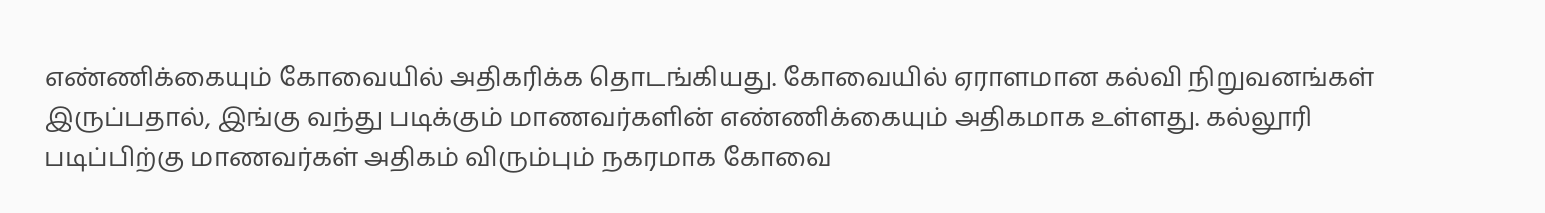எண்ணிக்கையும் கோவையில் அதிகரிக்க தொடங்கியது. கோவையில் ஏராளமான கல்வி நிறுவனங்கள் இருப்பதால், இங்கு வந்து படிக்கும் மாணவர்களின் எண்ணிக்கையும் அதிகமாக உள்ளது. கல்லூரி படிப்பிற்கு மாணவர்கள் அதிகம் விரும்பும் நகரமாக கோவை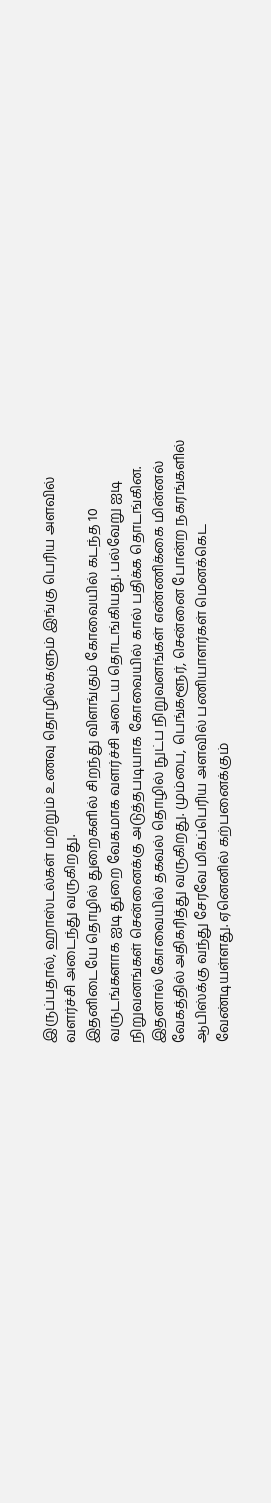இருப்பதால், ஹாஸ்டல்கள் மற்றும் உணவு தொழில்களும் இங்கு பெரிய அளவில் வளர்ச்சி அடைந்து வருகிறது.
இதனிடையே தொழில் துறைகளில் சிறந்து விளங்கும் கோவையில் கடந்த 10 வருடங்களாக ஐடி துறை வேகமாக வளர்ச்சி அடைய தொடங்கியது. பல்வேறு ஐடி நிறுவனங்கள் சென்னைக்கு அடுத்தபடியாக கோவையில் கால் பதிக்க தொடங்கின. இதனால் கோவையில் தகவல் தொழில் நுட்ப நிறுவனங்கள் எண்ணிக்கை மின்னல் வேகத்தில் அதிகரித்து வருகிறது. மும்பை, பெங்களூர், சென்னை போன்ற நகரங்களில் ஆபிஸ்க்கு வந்து சேரவே மிகப்பெரிய அளவில் பணியாளர்கள் மெனக்கெட வேண்டியள்ளது. ஏனெனில் கற்பனைக்கும்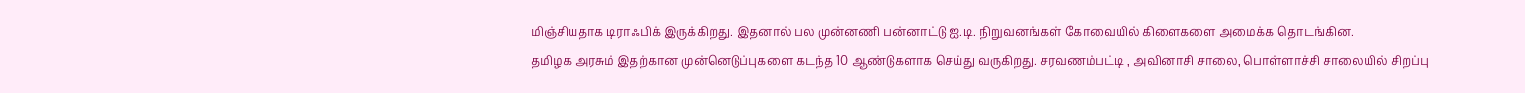மிஞ்சியதாக டிராஃபிக் இருக்கிறது. இதனால் பல முன்னணி பன்னாட்டு ஐ.டி. நிறுவனங்கள் கோவையில் கிளைகளை அமைக்க தொடங்கின.
தமிழக அரசும் இதற்கான முன்னெடுப்புகளை கடந்த 10 ஆண்டுகளாக செய்து வருகிறது. சரவணம்பட்டி , அவினாசி சாலை, பொள்ளாச்சி சாலையில் சிறப்பு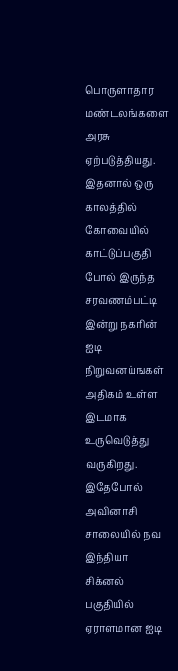பொருளாதார மண்டலங்களை அரசு ஏற்படுத்தியது. இதனால் ஒரு காலத்தில் கோவையில் காட்டுப்பகுதி போல் இருந்த சரவணம்பட்டி இன்று நகரின் ஐடி நிறுவனய்ஙகள் அதிகம் உள்ள இடமாக உருவெடுத்து வருகிறது. இதேபோல் அவினாசி சாலையில் நவ இந்தியா சிக்னல் பகுதியில் ஏராளமான ஐடி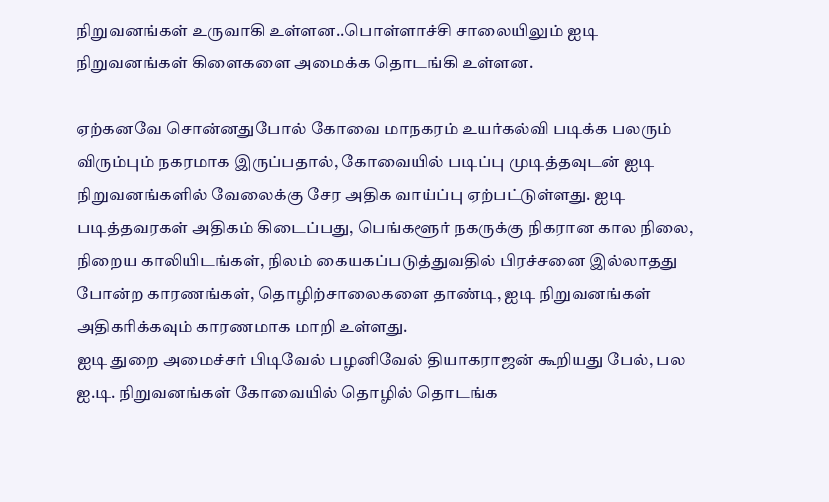நிறுவனங்கள் உருவாகி உள்ளன..பொள்ளாச்சி சாலையிலும் ஐடி நிறுவனங்கள் கிளைகளை அமைக்க தொடங்கி உள்ளன.

ஏற்கனவே சொன்னதுபோல் கோவை மாநகரம் உயர்கல்வி படிக்க பலரும் விரும்பும் நகரமாக இருப்பதால், கோவையில் படிப்பு முடித்தவுடன் ஐடி நிறுவனங்களில் வேலைக்கு சேர அதிக வாய்ப்பு ஏற்பட்டுள்ளது. ஐடி படித்தவரகள் அதிகம் கிடைப்பது, பெங்களூர் நகருக்கு நிகரான கால நிலை, நிறைய காலியிடங்கள், நிலம் கையகப்படுத்துவதில் பிரச்சனை இல்லாதது போன்ற காரணங்கள், தொழிற்சாலைகளை தாண்டி, ஐடி நிறுவனங்கள் அதிகரிக்கவும் காரணமாக மாறி உள்ளது.
ஐடி துறை அமைச்சர் பிடிவேல் பழனிவேல் தியாகராஜன் கூறியது பேல், பல ஐ.டி. நிறுவனங்கள் கோவையில் தொழில் தொடங்க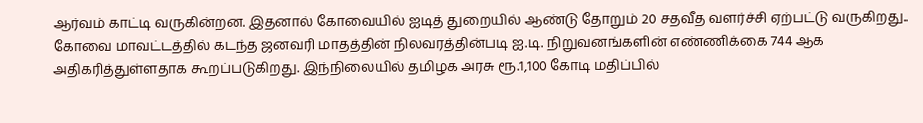ஆர்வம் காட்டி வருகின்றன. இதனால் கோவையில் ஐடித் துறையில் ஆண்டு தோறும் 20 சதவீத வளர்ச்சி ஏற்பட்டு வருகிறது.. கோவை மாவட்டத்தில் கடந்த ஜனவரி மாதத்தின் நிலவரத்தின்படி ஐ.டி. நிறுவனங்களின் எண்ணிக்கை 744 ஆக அதிகரித்துள்ளதாக கூறப்படுகிறது. இந்நிலையில் தமிழக அரசு ரூ.1,100 கோடி மதிப்பில்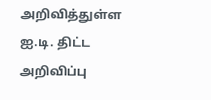அறிவித்துள்ள ஐ.டி. திட்ட அறிவிப்பு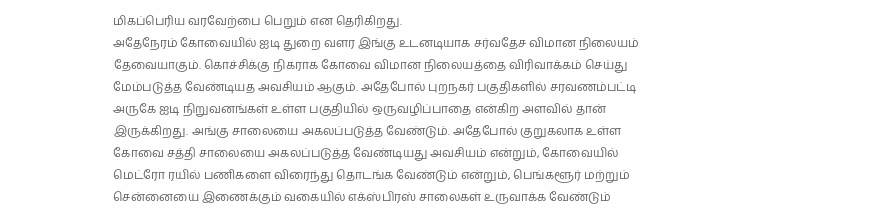மிகப்பெரிய வரவேற்பை பெறும் என தெரிகிறது.
அதேநேரம் கோவையில் ஐடி துறை வளர இங்கு உடனடியாக சர்வதேச விமான நிலையம் தேவையாகும். கொச்சிக்கு நிகராக கோவை விமான நிலையத்தை விரிவாக்கம் செய்து மேம்படுத்த வேண்டியத அவசியம் ஆகும். அதேபோல் புறநகர் பகுதிகளில் சரவணம்பட்டி அருகே ஐடி நிறுவனங்கள் உள்ள பகுதியில் ஒருவழிப்பாதை என்கிற அளவில் தான் இருக்கிறது. அங்கு சாலையை அகலப்படுத்த வேண்டும். அதேபோல் குறுகலாக உள்ள கோவை சத்தி சாலையை அகலப்படுத்த வேண்டியது அவசியம் என்றும், கோவையில் மெட்ரோ ரயில் பணிகளை விரைந்து தொடங்க வேண்டும் என்றும், பெங்களூர் மற்றும் சென்னையை இணைக்கும் வகையில் எக்ஸ்பிரஸ் சாலைகள் உருவாக்க வேண்டும்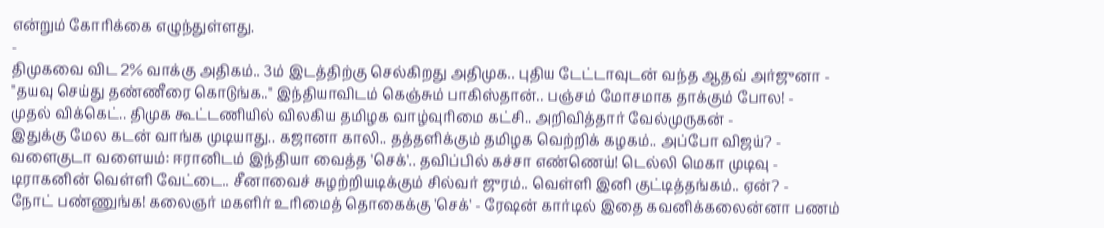என்றும் கோரிக்கை எழுந்துள்ளது.
-
திமுகவை விட 2% வாக்கு அதிகம்.. 3ம் இடத்திற்கு செல்கிறது அதிமுக.. புதிய டேட்டாவுடன் வந்த ஆதவ் அர்ஜுனா -
"தயவு செய்து தண்ணீரை கொடுங்க.." இந்தியாவிடம் கெஞ்சும் பாகிஸ்தான்.. பஞ்சம் மோசமாக தாக்கும் போல! -
முதல் விக்கெட்.. திமுக கூட்டணியில் விலகிய தமிழக வாழ்வுரிமை கட்சி.. அறிவித்தார் வேல்முருகன் -
இதுக்கு மேல கடன் வாங்க முடியாது.. கஜானா காலி.. தத்தளிக்கும் தமிழக வெற்றிக் கழகம்.. அப்போ விஜய்? -
வளைகுடா வளையம்: ஈரானிடம் இந்தியா வைத்த 'செக்'.. தவிப்பில் கச்சா எண்ணெய்! டெல்லி மெகா முடிவு -
டிராகனின் வெள்ளி வேட்டை.. சீனாவைச் சுழற்றியடிக்கும் சில்வர் ஜுரம்.. வெள்ளி இனி குட்டித்தங்கம்.. ஏன்? -
நோட் பண்ணுங்க! கலைஞர் மகளிர் உரிமைத் தொகைக்கு 'செக்' - ரேஷன் கார்டில் இதை கவனிக்கலைன்னா பணம்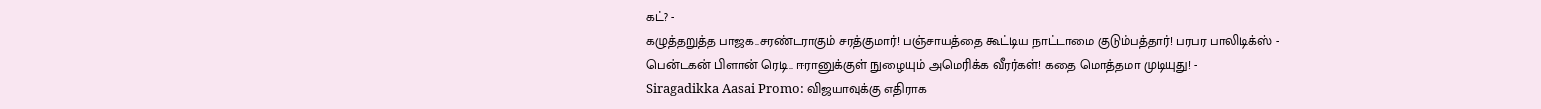கட்? -
கழுத்தறுத்த பாஜக..சரண்டராகும் சரத்குமார்! பஞ்சாயத்தை கூட்டிய நாட்டாமை குடும்பத்தார்! பரபர பாலிடிக்ஸ் -
பென்டகன் பிளான் ரெடி.. ஈரானுக்குள் நுழையும் அமெரிக்க வீரர்கள்! கதை மொத்தமா முடியுது! -
Siragadikka Aasai Promo: விஜயாவுக்கு எதிராக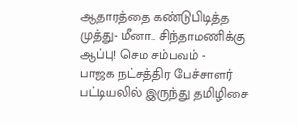ஆதாரத்தை கண்டுபிடித்த முத்து- மீனா.. சிந்தாமணிக்கு ஆப்பு! செம சம்பவம் -
பாஜக நட்சத்திர பேச்சாளர் பட்டியலில் இருந்து தமிழிசை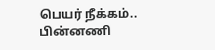பெயர் நீக்கம்.. பின்னணி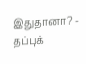இதுதானா? -
தப்புக்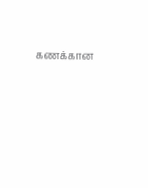கணக்கான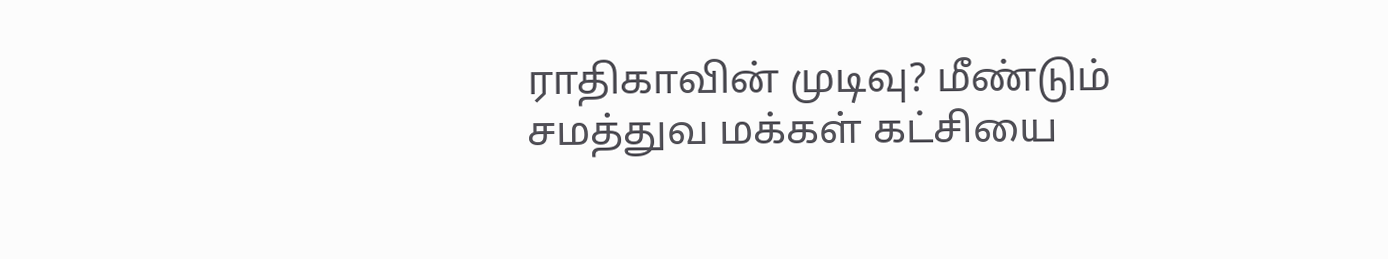ராதிகாவின் முடிவு? மீண்டும் சமத்துவ மக்கள் கட்சியை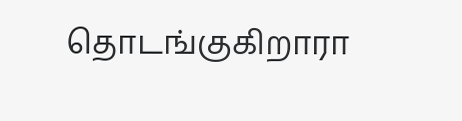தொடங்குகிறாரா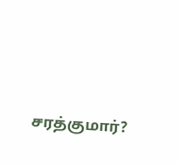சரத்குமார்?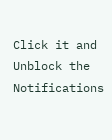Click it and Unblock the Notifications